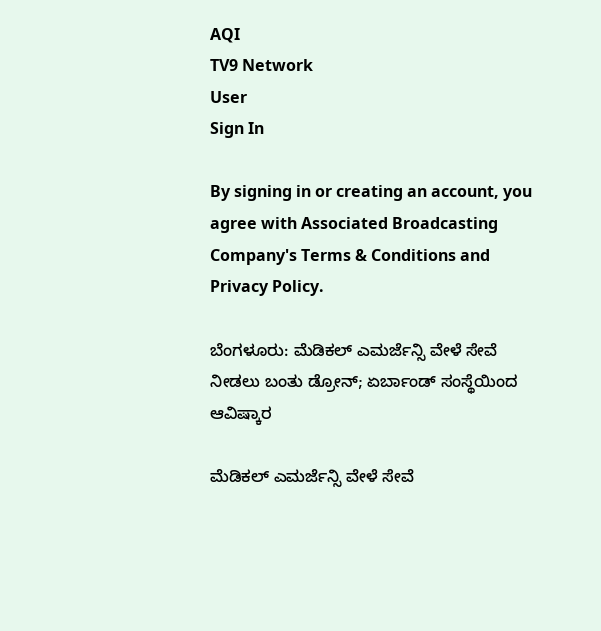AQI
TV9 Network
User
Sign In

By signing in or creating an account, you agree with Associated Broadcasting Company's Terms & Conditions and Privacy Policy.

ಬೆಂಗಳೂರು: ಮೆಡಿಕಲ್ ಎಮರ್ಜೆನ್ಸಿ ವೇಳೆ ಸೇವೆ ನೀಡಲು ಬಂತು ಡ್ರೋನ್; ಏರ್ಬಾಂಡ್ ಸಂಸ್ಥೆಯಿಂದ ಆವಿಷ್ಕಾರ

ಮೆಡಿಕಲ್ ಎಮರ್ಜೆನ್ಸಿ ವೇಳೆ ಸೇವೆ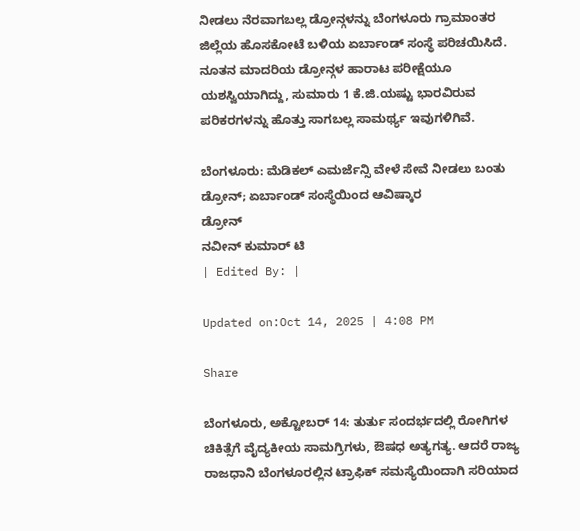ನೀಡಲು ನೆರವಾಗಬಲ್ಲ ಡ್ರೋನ್ಗಳನ್ನು ಬೆಂಗಳೂರು ಗ್ರಾಮಾಂತರ ಜಿಲ್ಲೆಯ ಹೊಸಕೋಟೆ ಬಳಿಯ ಏರ್ಬಾಂಡ್ ಸಂಸ್ಥೆ ಪರಿಚಯಿಸಿದೆ. ನೂತನ ಮಾದರಿಯ ಡ್ರೋನ್ಗಳ ಹಾರಾಟ ಪರೀಕ್ಷೆಯೂ ಯಶಸ್ವಿಯಾಗಿದ್ದು, ಸುಮಾರು 1 ಕೆ.ಜಿ.ಯಷ್ಟು ಭಾರವಿರುವ ಪರಿಕರಗಳನ್ನು ಹೊತ್ತು ಸಾಗಬಲ್ಲ ಸಾಮರ್ಥ್ಯ ಇವುಗಳಿಗಿವೆ.

ಬೆಂಗಳೂರು: ಮೆಡಿಕಲ್ ಎಮರ್ಜೆನ್ಸಿ ವೇಳೆ ಸೇವೆ ನೀಡಲು ಬಂತು ಡ್ರೋನ್; ಏರ್ಬಾಂಡ್ ಸಂಸ್ಥೆಯಿಂದ ಆವಿಷ್ಕಾರ
ಡ್ರೋನ್
ನವೀನ್ ಕುಮಾರ್ ಟಿ
| Edited By: |

Updated on:Oct 14, 2025 | 4:08 PM

Share

ಬೆಂಗಳೂರು, ಅಕ್ಟೋಬರ್ 14: ತುರ್ತು ಸಂದರ್ಭದಲ್ಲಿ ರೋಗಿಗಳ ಚಿಕಿತ್ಸೆಗೆ ವೈದ್ಯಕೀಯ ಸಾಮಗ್ರಿಗಳು, ಔಷಧ ಅತ್ಯಗತ್ಯ. ಆದರೆ ರಾಜ್ಯ ರಾಜಧಾನಿ ಬೆಂಗಳೂರಲ್ಲಿನ ಟ್ರಾಫಿಕ್ ಸಮಸ್ಯೆಯಿಂದಾಗಿ ಸರಿಯಾದ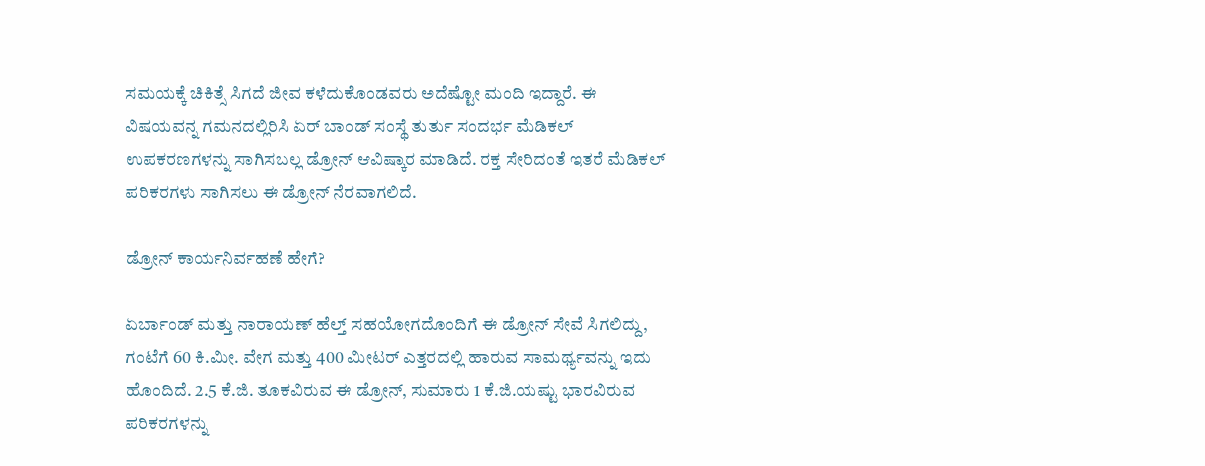ಸಮಯಕ್ಕೆ ಚಿಕಿತ್ಸೆ ಸಿಗದೆ ಜೀವ ಕಳೆದುಕೊಂಡವರು ಅದೆಷ್ಟೋ ಮಂದಿ ಇದ್ದಾರೆ. ಈ ವಿಷಯವನ್ನ ಗಮನದಲ್ಲಿರಿಸಿ ಏರ್ ಬಾಂಡ್ ಸಂಸ್ಥೆ ತುರ್ತು ಸಂದರ್ಭ ಮೆಡಿಕಲ್ ಉಪಕರಣಗಳನ್ನು ಸಾಗಿಸಬಲ್ಲ ಡ್ರೋನ್ ಆವಿಷ್ಕಾರ ಮಾಡಿದೆ. ರಕ್ತ ಸೇರಿದಂತೆ ಇತರೆ ಮೆಡಿಕಲ್ ಪರಿಕರಗಳು ಸಾಗಿಸಲು ಈ ಡ್ರೋನ್ ನೆರವಾಗಲಿದೆ.

ಡ್ರೋನ್ ಕಾರ್ಯನಿರ್ವಹಣೆ ಹೇಗೆ?

ಏರ್ಬಾಂಡ್ ಮತ್ತು ನಾರಾಯಣ್ ಹೆಲ್ತ್ ಸಹಯೋಗದೊಂದಿಗೆ ಈ ಡ್ರೋನ್ ಸೇವೆ ಸಿಗಲಿದ್ದು, ಗಂಟೆಗೆ 60 ಕಿ.ಮೀ. ವೇಗ ಮತ್ತು 400 ಮೀಟರ್ ಎತ್ತರದಲ್ಲಿ ಹಾರುವ ಸಾಮರ್ಥ್ಯವನ್ನು ಇದು ಹೊಂದಿದೆ. 2.5 ಕೆ.ಜಿ. ತೂಕವಿರುವ ಈ ಡ್ರೋನ್, ಸುಮಾರು 1 ಕೆ.ಜಿ.ಯಷ್ಟು ಭಾರವಿರುವ ಪರಿಕರಗಳನ್ನು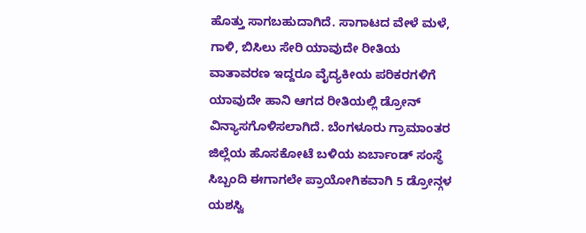ಹೊತ್ತು ಸಾಗಬಹುದಾಗಿದೆ. ಸಾಗಾಟದ ವೇಳೆ ಮಳೆ, ಗಾಳಿ, ಬಿಸಿಲು ಸೇರಿ ಯಾವುದೇ ರೀತಿಯ ವಾತಾವರಣ ಇದ್ದರೂ ವೈದ್ಯಕೀಯ ಪರಿಕರಗಳಿಗೆ ಯಾವುದೇ ಹಾನಿ ಆಗದ ರೀತಿಯಲ್ಲಿ ಡ್ರೋನ್ ವಿನ್ಯಾಸಗೊಳಿಸಲಾಗಿದೆ. ಬೆಂಗಳೂರು ಗ್ರಾಮಾಂತರ ಜಿಲ್ಲೆಯ ಹೊಸಕೋಟೆ ಬಳಿಯ ಏರ್ಬಾಂಡ್ ಸಂಸ್ಥೆ ಸಿಬ್ಬಂದಿ ಈಗಾಗಲೇ ಪ್ರಾಯೋಗಿಕವಾಗಿ 5 ಡ್ರೋನ್ಗಳ ಯಶಸ್ವಿ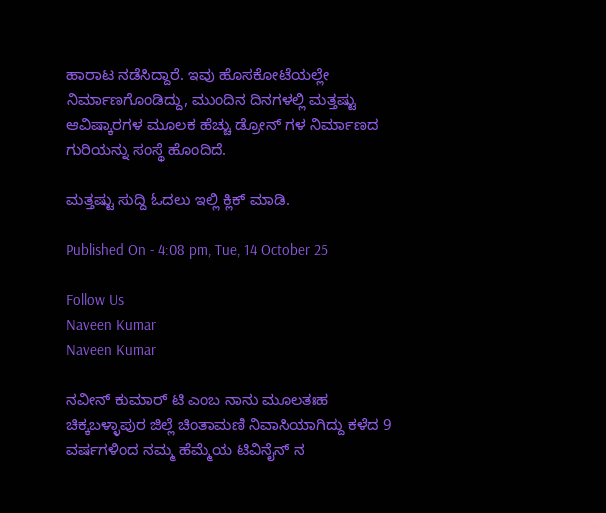ಹಾರಾಟ ನಡೆಸಿದ್ದಾರೆ. ಇವು ಹೊಸಕೋಟೆಯಲ್ಲೇ ನಿರ್ಮಾಣಗೊಂಡಿದ್ದು, ಮುಂದಿನ ದಿನಗಳಲ್ಲಿ ಮತ್ತಷ್ಟು ಆವಿಷ್ಕಾರಗಳ ಮೂಲಕ ಹೆಚ್ಚು ಡ್ರೋನ್ ಗಳ ನಿರ್ಮಾಣದ ಗುರಿಯನ್ನು ಸಂಸ್ಥೆ ಹೊಂದಿದೆ.

ಮತ್ತಷ್ಟು ಸುದ್ದಿ ಓದಲು ಇಲ್ಲಿ ಕ್ಲಿಕ್ ಮಾಡಿ.

Published On - 4:08 pm, Tue, 14 October 25

Follow Us
Naveen Kumar
Naveen Kumar

ನವೀನ್ ಕುಮಾರ್ ಟಿ ಎಂಬ ನಾನು ಮೂಲತಃಹ ಚಿಕ್ಕಬಳ್ಳಾಪುರ ಜಿಲ್ಲೆ ಚಿಂತಾಮಣಿ ನಿವಾಸಿಯಾಗಿದ್ದು ಕಳೆದ 9 ವರ್ಷಗಳಿಂದ ನಮ್ಮ ಹೆಮ್ಮೆಯ ಟಿವಿನೈನ್ ನ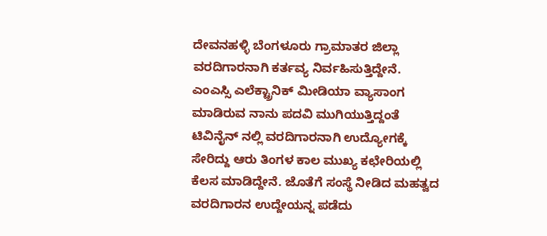ದೇವನಹಳ್ಳಿ ಬೆಂಗಳೂರು ಗ್ರಾಮಾತರ ಜಿಲ್ಲಾ ವರದಿಗಾರನಾಗಿ ಕರ್ತವ್ಯ ನಿರ್ವಹಿಸುತ್ತಿದ್ದೇನೆ. ಎಂಎಸ್ಸಿ ಎಲೆಕ್ಟ್ರಾನಿಕ್ ಮೀಡಿಯಾ ವ್ಯಾಸಾಂಗ ಮಾಡಿರುವ ನಾನು ಪದವಿ ಮುಗಿಯುತ್ತಿದ್ದಂತೆ ಟಿವಿನೈನ್ ನಲ್ಲಿ ವರದಿಗಾರನಾಗಿ ಉದ್ಯೋಗಕ್ಕೆ ಸೇರಿದ್ದು ಆರು ತಿಂಗಳ ಕಾಲ ಮುಖ್ಯ ಕಛೇರಿಯಲ್ಲಿ ಕೆಲಸ ಮಾಡಿದ್ದೇನೆ. ಜೊತೆಗೆ ಸಂಸ್ಥೆ ನೀಡಿದ ಮಹತ್ವದ ವರದಿಗಾರನ ಉದ್ದೇಯನ್ನ ಪಡೆದು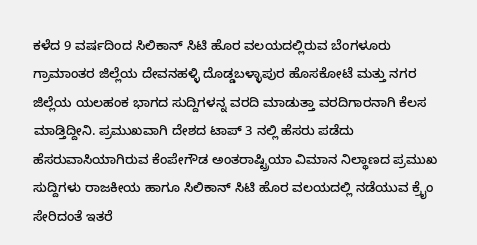ಕಳೆದ 9 ವರ್ಷದಿಂದ ಸಿಲಿಕಾನ್ ಸಿಟಿ ಹೊರ ವಲಯದಲ್ಲಿರುವ ಬೆಂಗಳೂರು ಗ್ರಾಮಾಂತರ ಜಿಲ್ಲೆಯ ದೇವನಹಳ್ಳಿ ದೊಡ್ಡಬಳ್ಳಾಪುರ ಹೊಸಕೋಟೆ ಮತ್ತು ನಗರ ಜಿಲ್ಲೆಯ ಯಲಹಂಕ ಭಾಗದ ಸುದ್ದಿಗಳನ್ನ ವರದಿ ಮಾಡುತ್ತಾ ವರದಿಗಾರನಾಗಿ ಕೆಲಸ ಮಾಡ್ತಿದ್ದೀನಿ. ಪ್ರಮುಖವಾಗಿ ದೇಶದ ಟಾಪ್ 3 ನಲ್ಲಿ ಹೆಸರು ಪಡೆದು ಹೆಸರುವಾಸಿಯಾಗಿರುವ ಕೆಂಪೇಗೌಡ ಅಂತರಾಷ್ಟ್ರಿಯಾ ವಿಮಾನ ನಿಲ್ಥಾಣದ ಪ್ರಮುಖ ಸುದ್ದಿಗಳು ರಾಜಕೀಯ ಹಾಗೂ ಸಿಲಿಕಾನ್ ಸಿಟಿ ಹೊರ ವಲಯದಲ್ಲಿ ನಡೆಯುವ ಕ್ರೈಂ ಸೇರಿದಂತೆ ಇತರೆ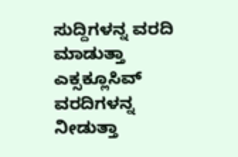ಸುದ್ದಿಗಳನ್ನ ವರದಿ ಮಾಡುತ್ತಾ ಎಕ್ಸಕ್ಲೂಸಿವ್ ವರದಿಗಳನ್ನ ನೀಡುತ್ತಾ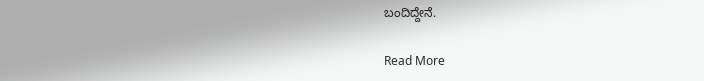ಬಂದಿದ್ದೇನೆ.

Read More